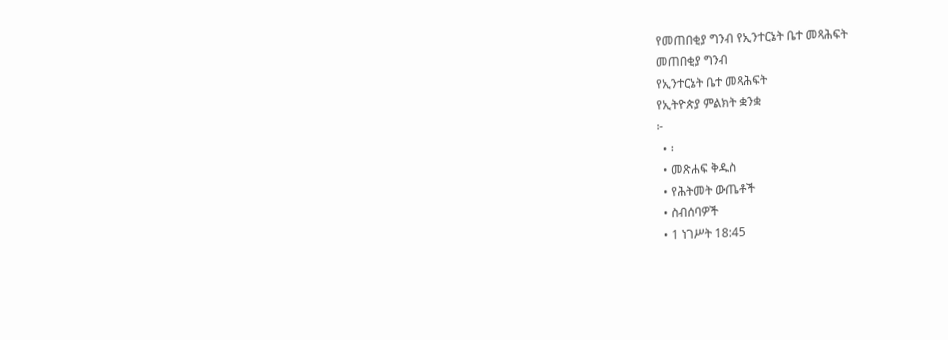የመጠበቂያ ግንብ የኢንተርኔት ቤተ መጻሕፍት
መጠበቂያ ግንብ
የኢንተርኔት ቤተ መጻሕፍት
የኢትዮጵያ ምልክት ቋንቋ
፦
  • ፡
  • መጽሐፍ ቅዱስ
  • የሕትመት ውጤቶች
  • ስብሰባዎች
  • 1 ነገሥት 18:45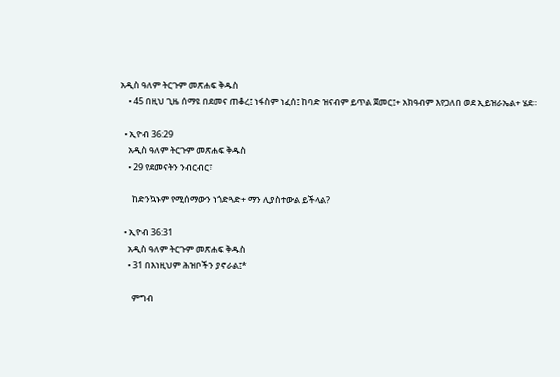አዲስ ዓለም ትርጉም መጽሐፍ ቅዱስ
    • 45 በዚህ ጊዜ ሰማዩ በደመና ጠቆረ፤ ነፋስም ነፈሰ፤ ከባድ ዝናብም ይጥል ጀመር፤+ አክዓብም እየጋለበ ወደ ኢይዝራኤል+ ሄደ።

  • ኢዮብ 36:29
    አዲስ ዓለም ትርጉም መጽሐፍ ቅዱስ
    • 29 የደመናትን ንብርብር፣

      ከድንኳኑም የሚሰማውን ነጎድጓድ+ ማን ሊያስተውል ይችላል?

  • ኢዮብ 36:31
    አዲስ ዓለም ትርጉም መጽሐፍ ቅዱስ
    • 31 በእነዚህም ሕዝቦችን ያኖራል፤*

      ምግብ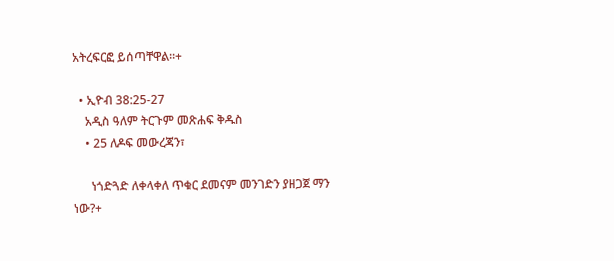አትረፍርፎ ይሰጣቸዋል።+

  • ኢዮብ 38:25-27
    አዲስ ዓለም ትርጉም መጽሐፍ ቅዱስ
    • 25 ለዶፍ መውረጃን፣

      ነጎድጓድ ለቀላቀለ ጥቁር ደመናም መንገድን ያዘጋጀ ማን ነው?+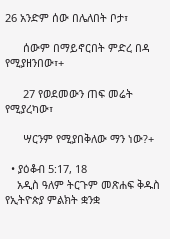26 አንድም ሰው በሌለበት ቦታ፣

      ሰውም በማይኖርበት ምድረ በዳ የሚያዘንበው፣+

      27 የወደመውን ጠፍ መሬት የሚያረካው፣

      ሣርንም የሚያበቅለው ማን ነው?+

  • ያዕቆብ 5:17, 18
    አዲስ ዓለም ትርጉም መጽሐፍ ቅዱስ
የኢትዮጵያ ምልክት ቋንቋ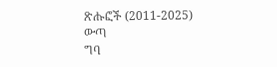ጽሑፎች (2011-2025)
ውጣ
ግባ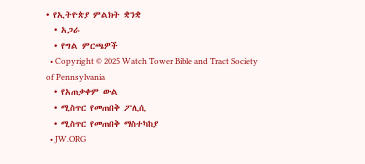• የኢትዮጵያ ምልክት ቋንቋ
  • አጋራ
  • የግል ምርጫዎች
  • Copyright © 2025 Watch Tower Bible and Tract Society of Pennsylvania
  • የአጠቃቀም ውል
  • ሚስጥር የመጠበቅ ፖሊሲ
  • ሚስጥር የመጠበቅ ማስተካከያ
  • JW.ORG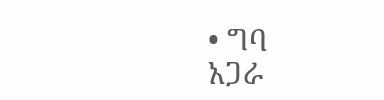• ግባ
አጋራ